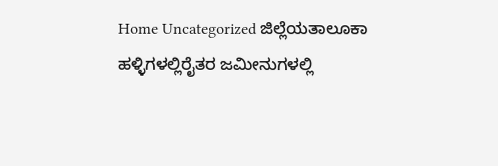Home Uncategorized ಜಿಲ್ಲೆಯತಾಲೂಕಾ ಹಳ್ಳಿಗಳಲ್ಲಿರೈತರ ಜಮೀನುಗಳಲ್ಲಿ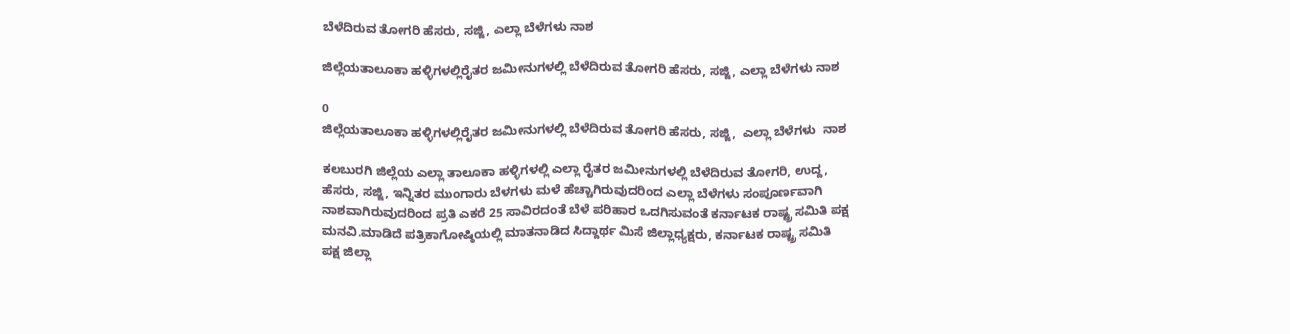ಬೆಳೆದಿರುವ ತೋಗರಿ ಹೆಸರು, ಸಜ್ಜಿ, ಎಲ್ಲಾ ಬೆಳೆಗಳು ನಾಶ

ಜಿಲ್ಲೆಯತಾಲೂಕಾ ಹಳ್ಳಿಗಳಲ್ಲಿರೈತರ ಜಮೀನುಗಳಲ್ಲಿ ಬೆಳೆದಿರುವ ತೋಗರಿ ಹೆಸರು, ಸಜ್ಜಿ, ಎಲ್ಲಾ ಬೆಳೆಗಳು ನಾಶ

0
ಜಿಲ್ಲೆಯತಾಲೂಕಾ ಹಳ್ಳಿಗಳಲ್ಲಿರೈತರ ಜಮೀನುಗಳಲ್ಲಿ ಬೆಳೆದಿರುವ ತೋಗರಿ ಹೆಸರು, ಸಜ್ಜಿ,  ಎಲ್ಲಾ ಬೆಳೆಗಳು  ನಾಶ

ಕಲಬುರಗಿ ಜಿಲ್ಲೆಯ ಎಲ್ಲಾ ತಾಲೂಕಾ ಹಳ್ಳಿಗಳಲ್ಲಿ ಎಲ್ಲಾ ರೈತರ ಜಮೀನುಗಳಲ್ಲಿ ಬೆಳೆದಿರುವ ತೋಗರಿ, ಉದ್ದ, ಹೆಸರು, ಸಜ್ಜಿ, ಇನ್ನಿತರ ಮುಂಗಾರು ಬೆಳಗಳು ಮಳೆ ಹೆಚ್ಚಾಗಿರುವುದರಿಂದ ಎಲ್ಲಾ ಬೆಳೆಗಳು ಸಂಪೂರ್ಣವಾಗಿ ನಾಶವಾಗಿರುವುದರಿಂದ ಪ್ರತಿ ಎಕರೆ 25 ಸಾವಿರದಂತೆ ಬೆಳೆ ಪರಿಹಾರ ಒದಗಿಸುವಂತೆ ಕರ್ನಾಟಕ ರಾಷ್ಟ್ರ ಸಮಿತಿ ಪಕ್ಷ ಮನವಿ.ಮಾಡಿದೆ ಪತ್ರಿಕಾಗೋಷ್ಠಿಯಲ್ಲಿ ಮಾತನಾಡಿದ ಸಿದ್ದಾರ್ಥ ಮಿಸೆ ಜಿಲ್ಲಾಧ್ಯಕ್ಷರು, ಕರ್ನಾಟಕ ರಾಷ್ಟ್ರ ಸಮಿತಿ ಪಕ್ಷ ಜಿಲ್ಲಾ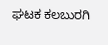ಘಟಕ ಕಲಬುರಗಿ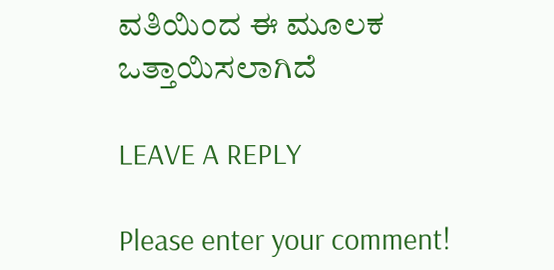ವತಿಯಿಂದ ಈ ಮೂಲಕ ಒತ್ತಾಯಿಸಲಾಗಿದೆ

LEAVE A REPLY

Please enter your comment!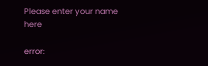Please enter your name here

error: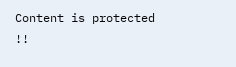Content is protected !!